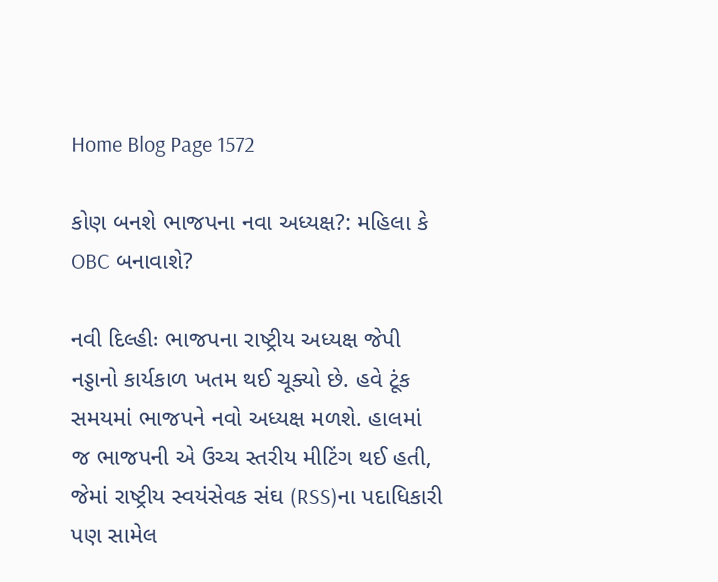Home Blog Page 1572

કોણ બનશે ભાજપના નવા અધ્યક્ષ?: મહિલા કે OBC બનાવાશે?

નવી દિલ્હીઃ ભાજપના રાષ્ટ્રીય અધ્યક્ષ જેપી નડ્ડાનો કાર્યકાળ ખતમ થઈ ચૂક્યો છે. હવે ટૂંક સમયમાં ભાજપને નવો અધ્યક્ષ મળશે. હાલમાં જ ભાજપની એ ઉચ્ચ સ્તરીય મીટિંગ થઈ હતી, જેમાં રાષ્ટ્રીય સ્વયંસેવક સંઘ (RSS)ના પદાધિકારી પણ સામેલ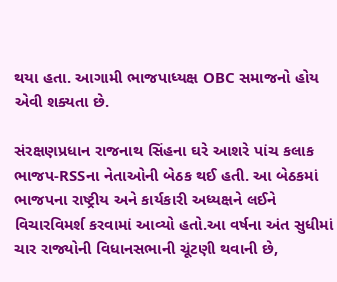થયા હતા. આગામી ભાજપાધ્યક્ષ OBC સમાજનો હોય એવી શક્યતા છે.

સંરક્ષણપ્રધાન રાજનાથ સિંહના ઘરે આશરે પાંચ કલાક ભાજપ-RSSના નેતાઓની બેઠક થઈ હતી. આ બેઠકમાં ભાજપના રાષ્ટ્રીય અને કાર્યકારી અધ્યક્ષને લઈને વિચારવિમર્શ કરવામાં આવ્યો હતો.આ વર્ષના અંત સુધીમાં ચાર રાજ્યોની વિધાનસભાની ચૂંટણી થવાની છે,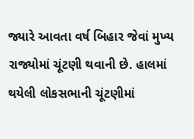જ્યારે આવતા વર્ષ બિહાર જેવાં મુખ્ય રાજ્યોમાં ચૂંટણી થવાની છે. હાલમાં થયેલી લોકસભાની ચૂંટણીમાં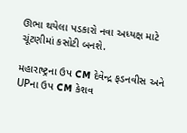ઊભા થયેલા પડકારો નવા અધ્યક્ષ માટે ચૂંટણીમાં કસોટી બનશે.

મહારાષ્ટ્રના ઉપ CM દેવેન્દ્ર ફડનવીસ અને UPના ઉપ CM કેશવ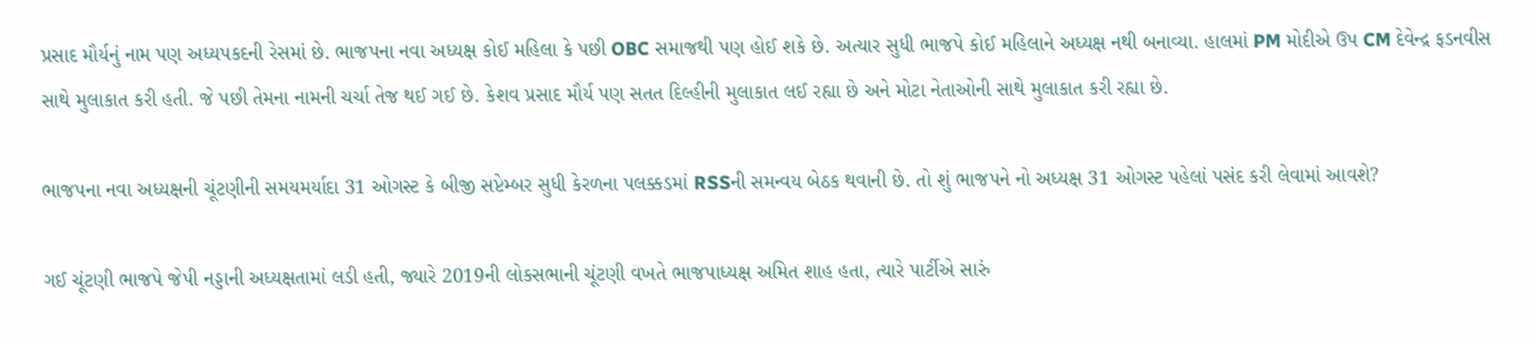પ્રસાદ મૌર્યનું નામ પણ અધ્યપકદની રેસમાં છે. ભાજપના નવા અધ્યક્ષ કોઈ મહિલા કે પછી OBC સમાજથી પણ હોઈ શકે છે. અત્યાર સુધી ભાજપે કોઈ મહિલાને અધ્યક્ષ નથી બનાવ્યા. હાલમાં PM મોદીએ ઉપ CM દેવેન્દ્ર ફડનવીસ સાથે મુલાકાત કરી હતી. જે પછી તેમના નામની ચર્ચા તેજ થઈ ગઈ છે. કેશવ પ્રસાદ મૌર્ય પણ સતત દિલ્હીની મુલાકાત લઈ રહ્યા છે અને મોટા નેતાઓની સાથે મુલાકાત કરી રહ્યા છે.

ભાજપના નવા અધ્યક્ષની ચૂંટણીની સમયમર્યાદા 31 ઓગસ્ટ કે બીજી સપ્ટેમ્બર સુધી કેરળના પલક્કડમાં RSSની સમન્વય બેઠક થવાની છે. તો શું ભાજપને નો અધ્યક્ષ 31 ઓગસ્ટ પહેલાં પસંદ કરી લેવામાં આવશે?

ગઈ ચૂંટણી ભાજપે જેપી નડ્ડાની અધ્યક્ષતામાં લડી હતી, જ્યારે 2019ની લોકસભાની ચૂંટણી વખતે ભાજપાધ્યક્ષ અમિત શાહ હતા, ત્યારે પાર્ટીએ સારું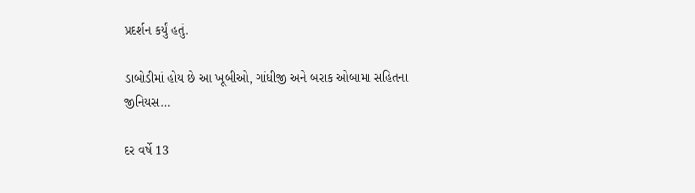પ્રદર્શન કર્યું હતું.

ડાબોડીમાં હોય છે આ ખૂબીઓ, ગાંધીજી અને બરાક ઓબામા સહિતના જીનિયસ…

દર વર્ષે 13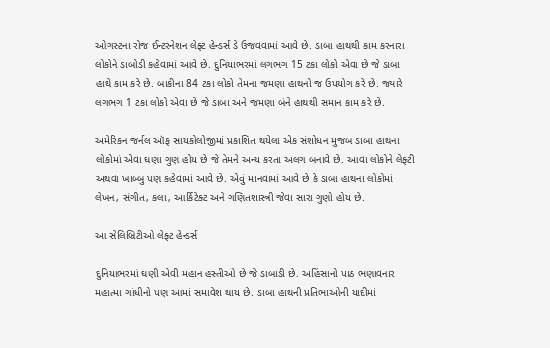ઓગસ્ટના રોજ ઈન્ટરનેશન લેફ્ટ હેન્ડર્સ ડે ઉજવવામાં આવે છે. ડાબા હાથથી કામ કરનારા લોકોને ડાબોડી કહેવામાં આવે છે. દુનિયાભરમાં લગભગ 15 ટકા લોકો એવા છે જે ડાબા હાથે કામ કરે છે. બાકીના 84 ટકા લોકો તેમના જમણા હાથનો જ ઉપયોગ કરે છે. જ્યારે લગભગ 1 ટકા લોકો એવા છે જે ડાબા અને જમણા બંને હાથથી સમાન કામ કરે છે.

અમેરિકન જર્નલ ઑફ સાયકોલોજીમાં પ્રકાશિત થયેલા એક સંશોધન મુજબ ડાબા હાથના લોકોમાં એવા ઘણા ગુણ હોય છે જે તેમને અન્ય કરતા અલગ બનાવે છે. આવા લોકોને લેફ્ટી અથવા ખાબ્બુ પણ કહેવામાં આવે છે. એવું માનવામાં આવે છે કે ડાબા હાથના લોકોમાં લેખન, સંગીત, કલા, આર્કિટેક્ટ અને ગણિતશાસ્ત્રી જેવા સારા ગુણો હોય છે.

આ સેલિબ્રિટીઓ લેફ્ટ હેન્ડર્સ

દુનિયાભરમાં ઘણી એવી મહાન હસ્તીઓ છે જે ડાબાડી છે. અહિંસાનો પાઠ ભણાવનાર મહાત્મા ગાંધીનો પણ આમાં સમાવેશ થાય છે. ડાબા હાથની પ્રતિભાઓની યાદીમાં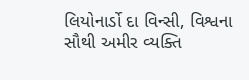લિયોનાર્ડો દા વિન્સી, વિશ્વના સૌથી અમીર વ્યક્તિ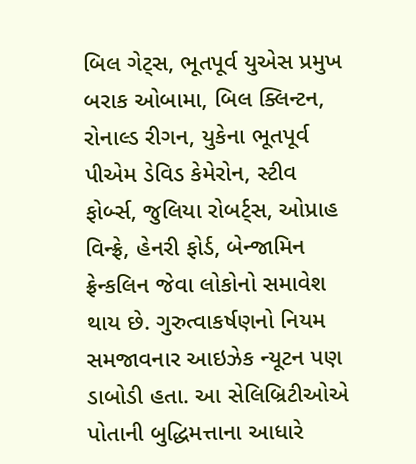બિલ ગેટ્સ, ભૂતપૂર્વ યુએસ પ્રમુખ બરાક ઓબામા, બિલ ક્લિન્ટન, રોનાલ્ડ રીગન, યુકેના ભૂતપૂર્વ પીએમ ડેવિડ કેમેરોન, સ્ટીવ ફોર્બ્સ, જુલિયા રોબર્ટ્સ, ઓપ્રાહ વિન્ફ્રે, હેનરી ફોર્ડ, બેન્જામિન ફ્રેન્કલિન જેવા લોકોનો સમાવેશ થાય છે. ગુરુત્વાકર્ષણનો નિયમ સમજાવનાર આઇઝેક ન્યૂટન પણ ડાબોડી હતા. આ સેલિબ્રિટીઓએ પોતાની બુદ્ધિમત્તાના આધારે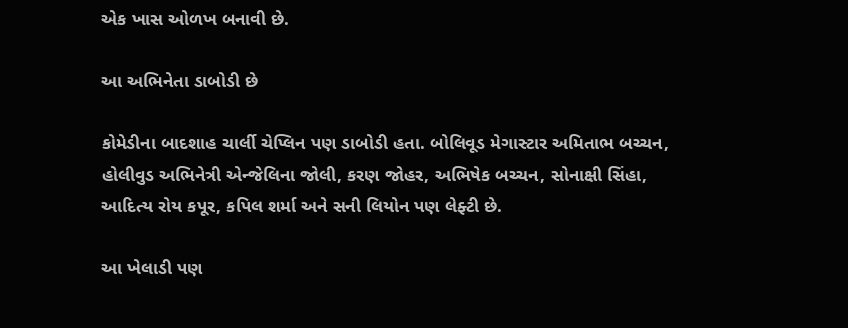એક ખાસ ઓળખ બનાવી છે.

આ અભિનેતા ડાબોડી છે

કોમેડીના બાદશાહ ચાર્લી ચેપ્લિન પણ ડાબોડી હતા. બોલિવૂડ મેગાસ્ટાર અમિતાભ બચ્ચન, હોલીવુડ અભિનેત્રી એન્જેલિના જોલી, કરણ જોહર, અભિષેક બચ્ચન, સોનાક્ષી સિંહા, આદિત્ય રોય કપૂર, કપિલ શર્મા અને સની લિયોન પણ લેફ્ટી છે.

આ ખેલાડી પણ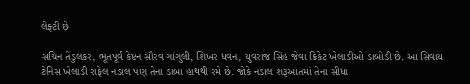લેફ્ટી છે

સચિન તેંડુલકર, ભૂતપૂર્વ કેપ્ટન સૌરવ ગાંગુલી, શિખર ધવન, યુવરાજ સિંહ જેવા ક્રિકેટ ખેલાડીઓ ડાબોડી છે. આ સિવાય ટેનિસ ખેલાડી રાફેલ નડાલ પણ તેના ડાબા હાથથી રમે છે. જોકે નડાલ શરૂઆતમાં તેના સીધા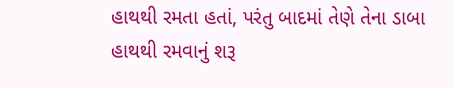હાથથી રમતા હતાં, પરંતુ બાદમાં તેણે તેના ડાબા હાથથી રમવાનું શરૂ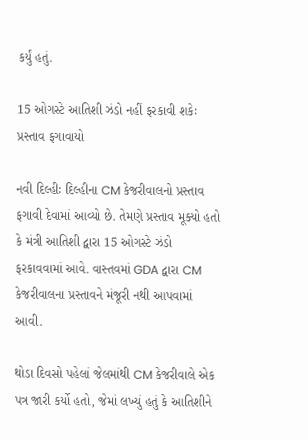કર્યું હતું.

15 ઓગસ્ટે આતિશી ઝંડો નહીં ફરકાવી શકેઃ પ્રસ્તાવ ફગાવાયો

નવી દિલ્હીઃ દિલ્હીના CM કેજરીવાલનો પ્રસ્તાવ ફગાવી દેવામાં આવ્યો છે. તેમણે પ્રસ્તાવ મૂક્યો હતો કે મંત્રી આતિશી દ્વારા 15 ઓગસ્ટે ઝંડો ફરકાવવામાં આવે. વાસ્તવમાં GDA દ્વારા CM કેજરીવાલના પ્રસ્તાવને મંજૂરી નથી આપવામાં આવી.

થોડા દિવસો પહેલાં જેલમાંથી CM કેજરીવાલે એક પત્ર જારી કર્યો હતો, જેમાં લખ્યું હતું કે આતિશીને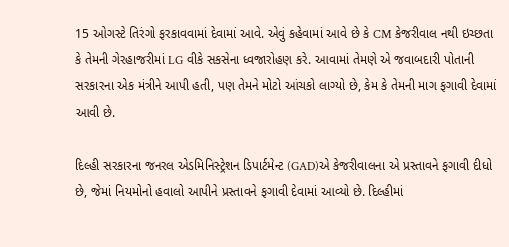15 ઓગસ્ટે તિરંગો ફરકાવવામાં દેવામાં આવે. એવું કહેવામાં આવે છે કે CM કેજરીવાલ નથી ઇચ્છતા કે તેમની ગેરહાજરીમાં LG વીકે સકસેના ધ્વજારોહણ કરે. આવામાં તેમણે એ જવાબદારી પોતાની સરકારના એક મંત્રીને આપી હતી, પણ તેમને મોટો આંચકો લાગ્યો છે, કેમ કે તેમની માગ ફગાવી દેવામાં આવી છે.

દિલ્હી સરકારના જનરલ એડમિનિસ્ટ્રેશન ડિપાર્ટમેન્ટ (GAD)એ કેજરીવાલના એ પ્રસ્તાવને ફગાવી દીધો છે, જેમાં નિયમોનો હવાલો આપીને પ્રસ્તાવને ફગાવી દેવામાં આવ્યો છે. દિલ્હીમાં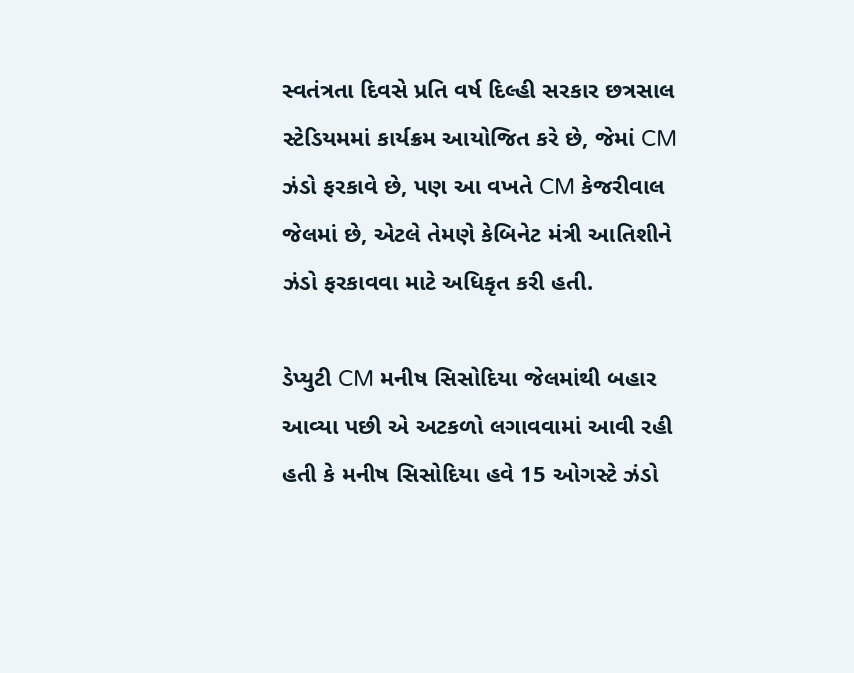સ્વતંત્રતા દિવસે પ્રતિ વર્ષ દિલ્હી સરકાર છત્રસાલ સ્ટેડિયમમાં કાર્યક્રમ આયોજિત કરે છે, જેમાં CM ઝંડો ફરકાવે છે, પણ આ વખતે CM કેજરીવાલ જેલમાં છે, એટલે તેમણે કેબિનેટ મંત્રી આતિશીને ઝંડો ફરકાવવા માટે અધિકૃત કરી હતી.

ડેપ્યુટી CM મનીષ સિસોદિયા જેલમાંથી બહાર આવ્યા પછી એ અટકળો લગાવવામાં આવી રહી હતી કે મનીષ સિસોદિયા હવે 15 ઓગસ્ટે ઝંડો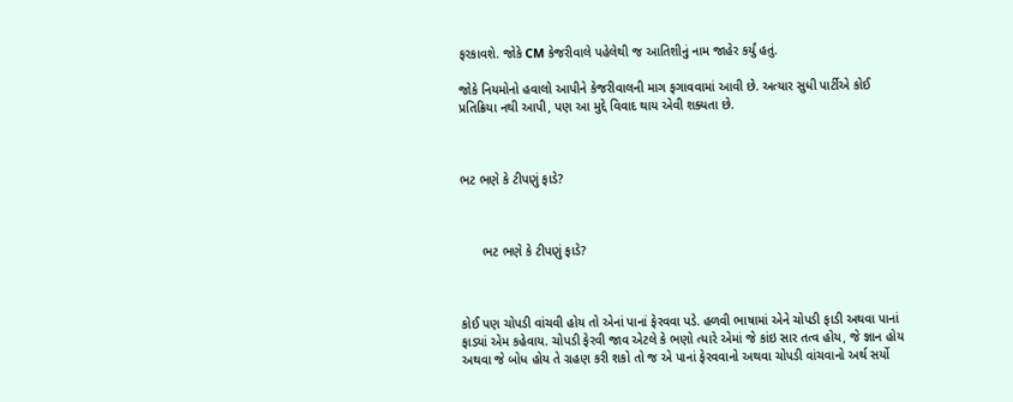ફરકાવશે. જોકે CM કેજરીવાલે પહેલેથી જ આતિશીનું નામ જાહેર કર્યું હતું.

જોકે નિયમોનો હવાલો આપીને કેજરીવાલની માગ ફગાવવામાં આવી છે. અત્યાર સુધી પાર્ટીએ કોઈ પ્રતિક્રિયા નથી આપી, પણ આ મુદ્દે વિવાદ થાય એવી શક્યતા છે.



ભટ ભણે કે ટીપણું ફાડે?



      ભટ ભણે કે ટીપણું ફાડે?



કોઈ પણ ચોપડી વાંચવી હોય તો એનાં પાનાં ફેરવવા પડે. હળવી ભાષામાં એને ચોપડી ફાડી અથવા પાનાં ફાડ્યાં એમ કહેવાય. ચોપડી ફેરવી જાવ એટલે કે ભણો ત્યારે એમાં જે કાંઇ સાર તત્વ હોય, જે જ્ઞાન હોય અથવા જે બોધ હોય તે ગ્રહણ કરી શકો તો જ એ પાનાં ફેરવવાનો અથવા ચોપડી વાંચવાનો અર્થ સર્યો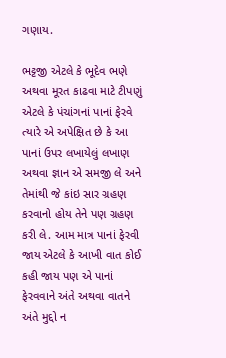ગણાય.

ભટ્ટજી એટલે કે ભૂદેવ ભણે અથવા મૂરત કાઢવા માટે ટીપણું એટલે કે પંચાંગનાં પાનાં ફેરવે ત્યારે એ અપેક્ષિત છે કે આ પાનાં ઉપર લખાયેલું લખાણ અથવા જ્ઞાન એ સમજી લે અને તેમાંથી જે કાંઇ સાર ગ્રહણ કરવાનો હોય તેને પણ ગ્રહણ કરી લે. આમ માત્ર પાનાં ફેરવી જાય એટલે કે આખી વાત કોઈ કહી જાય પણ એ પાનાં ફેરવવાને અંતે અથવા વાતને અંતે મુદ્દો ન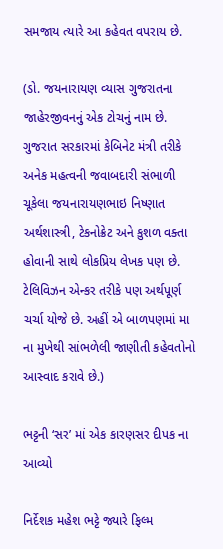સમજાય ત્યારે આ કહેવત વપરાય છે.

(ડો. જયનારાયણ વ્યાસ ગુજરાતના જાહેરજીવનનું એક ટોચનું નામ છે. ગુજરાત સરકારમાં કેબિનેટ મંત્રી તરીકે અનેક મહત્વની જવાબદારી સંભાળી ચૂકેલા જયનારાયણભાઇ નિષ્ણાત અર્થશાસ્ત્રી, ટેકનોક્રેટ અને કુશળ વક્તા હોવાની સાથે લોકપ્રિય લેખક પણ છે. ટેલિવિઝન એન્કર તરીકે પણ અર્થપૂર્ણ ચર્ચા યોજે છે. અહીં એ બાળપણમાં મા ના મુખેથી સાંભળેલી જાણીતી કહેવતોનો આસ્વાદ કરાવે છે.)

ભટ્ટની ‘સર’ માં એક કારણસર દીપક ના આવ્યો

નિર્દેશક મહેશ ભટ્ટે જ્યારે ફિલ્મ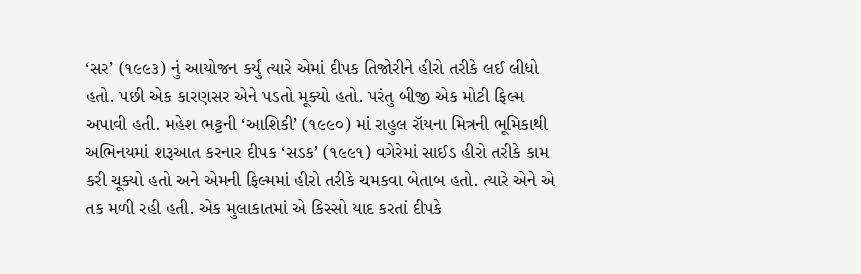‘સર’ (૧૯૯૩) નું આયોજન કર્યું ત્યારે એમાં દીપક તિજોરીને હીરો તરીકે લઈ લીધો હતો. પછી એક કારણસર એને પડતો મૂક્યો હતો. પરંતુ બીજી એક મોટી ફિલ્મ અપાવી હતી. મહેશ ભટ્ટની ‘આશિકી’ (૧૯૯૦) માં રાહુલ રૉયના મિત્રની ભૂમિકાથી અભિનયમાં શરૂઆત કરનાર દીપક ‘સડક’ (૧૯૯૧) વગેરેમાં સાઈડ હીરો તરીકે કામ કરી ચૂક્યો હતો અને એમની ફિલ્મમાં હીરો તરીકે ચમકવા બેતાબ હતો. ત્યારે એને એ તક મળી રહી હતી. એક મુલાકાતમાં એ કિસ્સો યાદ કરતાં દીપકે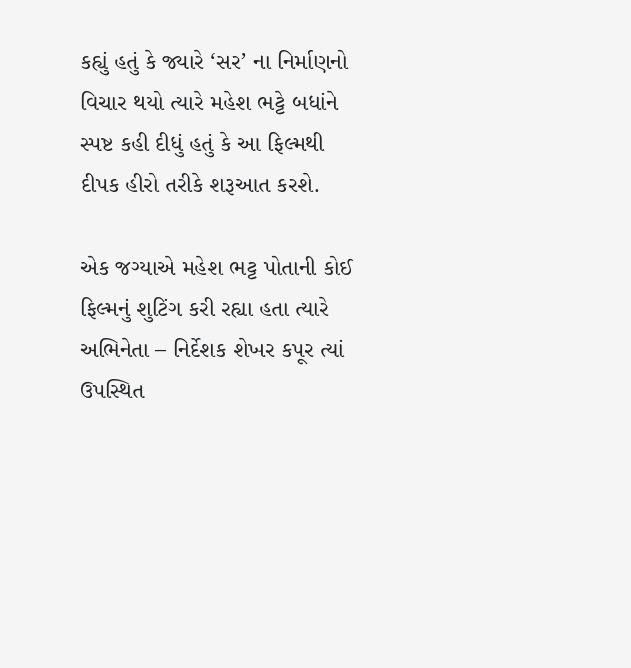કહ્યું હતું કે જ્યારે ‘સર’ ના નિર્માણનો વિચાર થયો ત્યારે મહેશ ભટ્ટે બધાંને સ્પષ્ટ કહી દીધું હતું કે આ ફિલ્મથી દીપક હીરો તરીકે શરૂઆત કરશે.

એક જગ્યાએ મહેશ ભટ્ટ પોતાની કોઈ ફિલ્મનું શુટિંગ કરી રહ્યા હતા ત્યારે અભિનેતા – નિર્દેશક શેખર કપૂર ત્યાં ઉપસ્થિત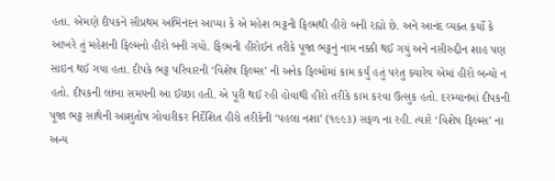હતા. એમણે દીપકને સૌપ્રથમ અભિનંદન આપ્યા કે એ મહેશ ભટ્ટની ફિલ્મથી હીરો બની રહ્યો છે. અને આનંદ વ્યક્ત કર્યો કે આખરે તું મહેશની ફિલ્મનો હીરો બની ગયો. ફિલ્મની હીરોઈન તરીકે પૂજા ભટ્ટનું નામ નક્કી થઈ ગયું અને નસીરુદ્દીન શાહ પણ સાઇન થઈ ગયા હતા. દીપકે ભટ્ટ પરિવારની ‘વિશેષ ફિલ્મ્સ’ ની અનેક ફિલ્મોમાં કામ કર્યું હતું પરંતુ ક્યારેય એમાં હીરો બન્યો ન હતો. દીપકની લાંબા સમયની આ ઈચ્છા હતી. એ પૂરી થઈ રહી હોવાથી હીરો તરીકે કામ કરવા ઉત્સુક હતો. દરમ્યાનમાં દીપકની પૂજા ભટ્ટ સાથેની આશુતોષ ગોવારીકર નિર્દેશિત હીરો તરીકેની ‘પહલા નશા’ (૧૯૯૩) સફળ ના રહી. ત્યારે ‘વિશેષ ફિલ્મ્સ’ ના અન્ય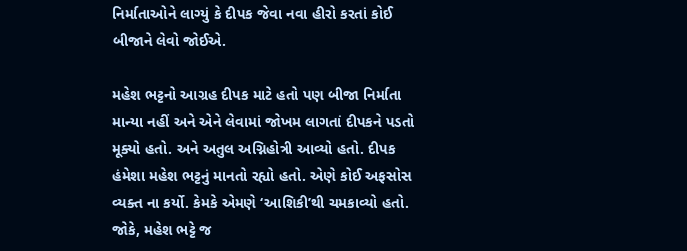નિર્માતાઓને લાગ્યું કે દીપક જેવા નવા હીરો કરતાં કોઈ બીજાને લેવો જોઈએ.

મહેશ ભટ્ટનો આગ્રહ દીપક માટે હતો પણ બીજા નિર્માતા માન્યા નહીં અને એને લેવામાં જોખમ લાગતાં દીપકને પડતો મૂક્યો હતો. અને અતુલ અગ્નિહોત્રી આવ્યો હતો. દીપક હંમેશા મહેશ ભટ્ટનું માનતો રહ્યો હતો. એણે કોઈ અફસોસ વ્યક્ત ના કર્યો. કેમકે એમણે ‘આશિકી’થી ચમકાવ્યો હતો. જોકે, મહેશ ભટ્ટે જ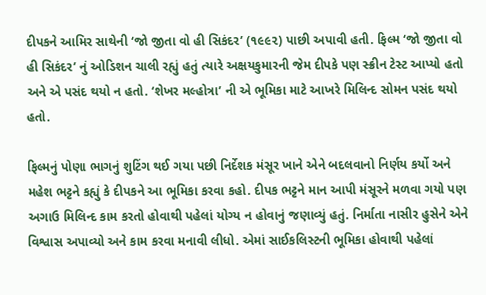દીપકને આમિર સાથેની ‘જો જીતા વો હી સિકંદર’ (૧૯૯૨) પાછી અપાવી હતી. ફિલ્મ ‘જો જીતા વો હી સિકંદર’ નું ઓડિશન ચાલી રહ્યું હતું ત્યારે અક્ષયકુમારની જેમ દીપકે પણ સ્ક્રીન ટેસ્ટ આપ્યો હતો અને એ પસંદ થયો ન હતો. ‘શેખર મલ્હોત્રા’ ની એ ભૂમિકા માટે આખરે મિલિન્દ સોમન પસંદ થયો હતો.

ફિલ્મનું પોણા ભાગનું શુટિંગ થઈ ગયા પછી નિર્દેશક મંસૂર ખાને એને બદલવાનો નિર્ણય કર્યો અને મહેશ ભટ્ટને કહ્યું કે દીપકને આ ભૂમિકા કરવા કહો. દીપક ભટ્ટને માન આપી મંસૂરને મળવા ગયો પણ અગાઉ મિલિન્દ કામ કરતો હોવાથી પહેલાં યોગ્ય ન હોવાનું જણાવ્યું હતું. નિર્માતા નાસીર હુસેને એને વિશ્વાસ અપાવ્યો અને કામ કરવા મનાવી લીધો. એમાં સાઈકલિસ્ટની ભૂમિકા હોવાથી પહેલાં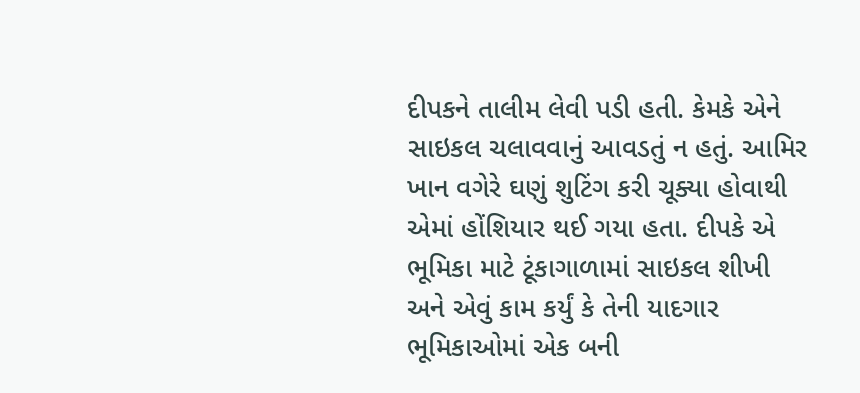દીપકને તાલીમ લેવી પડી હતી. કેમકે એને સાઇકલ ચલાવવાનું આવડતું ન હતું. આમિર ખાન વગેરે ઘણું શુટિંગ કરી ચૂક્યા હોવાથી એમાં હોંશિયાર થઈ ગયા હતા. દીપકે એ ભૂમિકા માટે ટૂંકાગાળામાં સાઇકલ શીખી અને એવું કામ કર્યું કે તેની યાદગાર ભૂમિકાઓમાં એક બની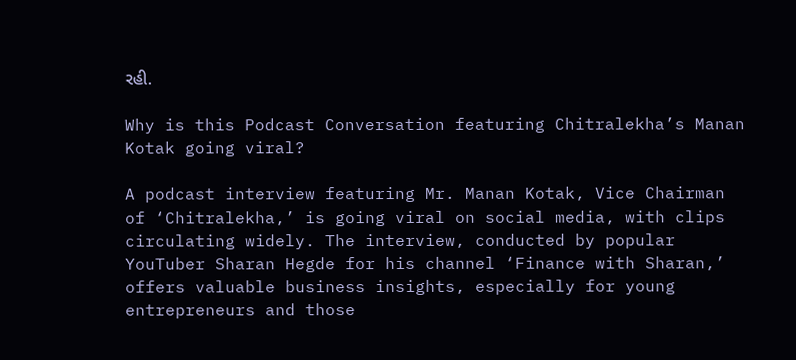રહી.

Why is this Podcast Conversation featuring Chitralekha’s Manan Kotak going viral?

A podcast interview featuring Mr. Manan Kotak, Vice Chairman of ‘Chitralekha,’ is going viral on social media, with clips circulating widely. The interview, conducted by popular YouTuber Sharan Hegde for his channel ‘Finance with Sharan,’ offers valuable business insights, especially for young entrepreneurs and those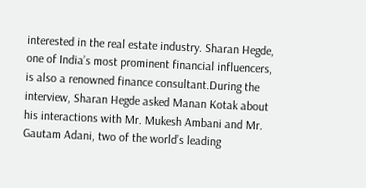interested in the real estate industry. Sharan Hegde, one of India’s most prominent financial influencers, is also a renowned finance consultant.During the interview, Sharan Hegde asked Manan Kotak about his interactions with Mr. Mukesh Ambani and Mr. Gautam Adani, two of the world’s leading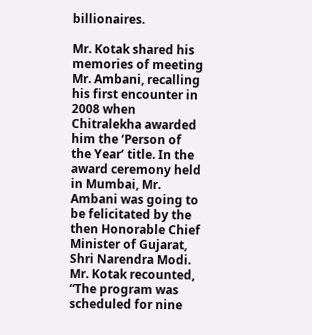billionaires.

Mr. Kotak shared his memories of meeting Mr. Ambani, recalling his first encounter in 2008 when Chitralekha awarded him the ‘Person of the Year’ title. In the award ceremony held in Mumbai, Mr. Ambani was going to be felicitated by the then Honorable Chief Minister of Gujarat, Shri Narendra Modi. Mr. Kotak recounted, “The program was scheduled for nine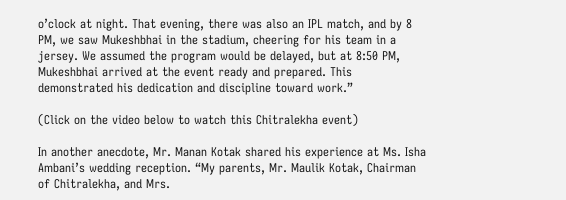o’clock at night. That evening, there was also an IPL match, and by 8 PM, we saw Mukeshbhai in the stadium, cheering for his team in a jersey. We assumed the program would be delayed, but at 8:50 PM, Mukeshbhai arrived at the event ready and prepared. This demonstrated his dedication and discipline toward work.”

(Click on the video below to watch this Chitralekha event)

In another anecdote, Mr. Manan Kotak shared his experience at Ms. Isha Ambani’s wedding reception. “My parents, Mr. Maulik Kotak, Chairman of Chitralekha, and Mrs.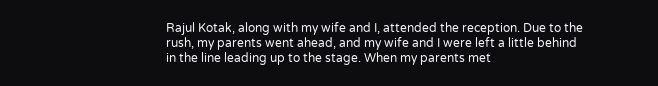Rajul Kotak, along with my wife and I, attended the reception. Due to the rush, my parents went ahead, and my wife and I were left a little behind in the line leading up to the stage. When my parents met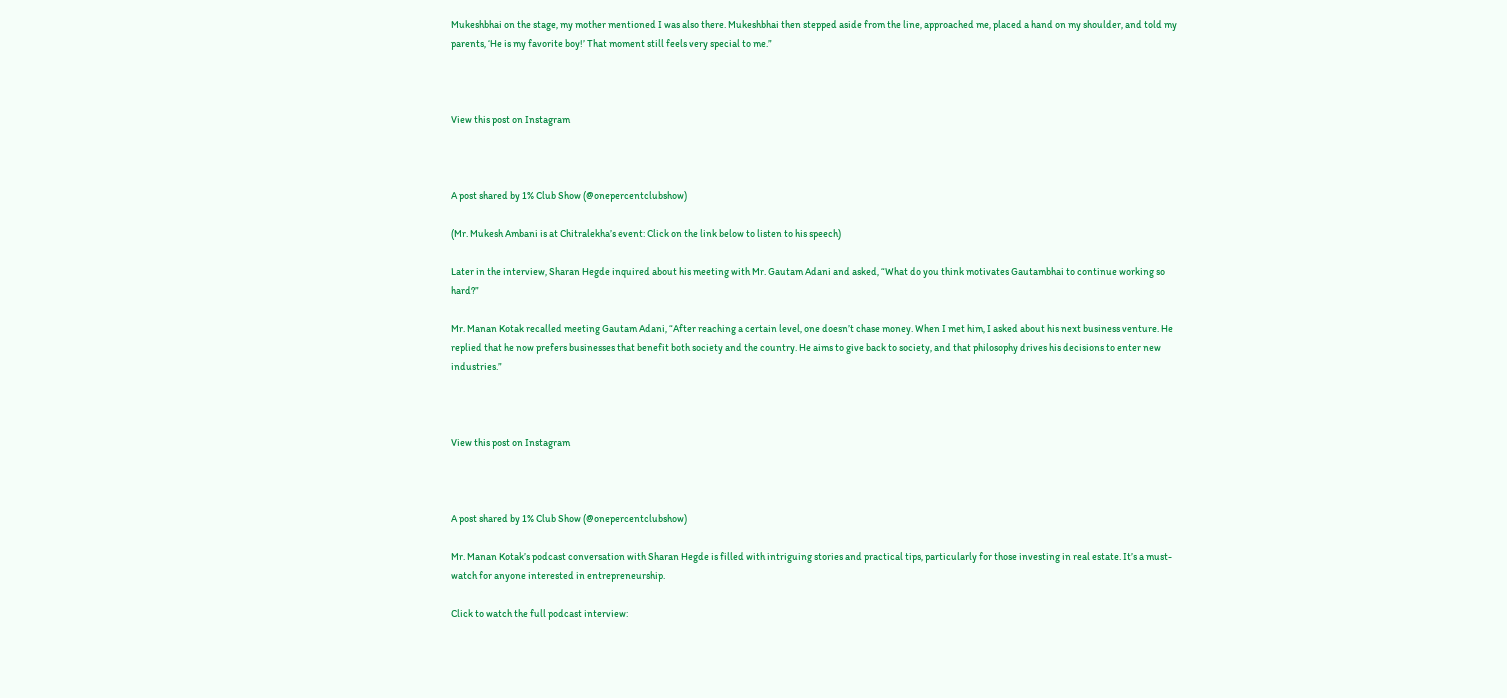Mukeshbhai on the stage, my mother mentioned I was also there. Mukeshbhai then stepped aside from the line, approached me, placed a hand on my shoulder, and told my parents, ‘He is my favorite boy!’ That moment still feels very special to me.”



View this post on Instagram



A post shared by 1% Club Show (@onepercentclubshow)

(Mr. Mukesh Ambani is at Chitralekha’s event: Click on the link below to listen to his speech)

Later in the interview, Sharan Hegde inquired about his meeting with Mr. Gautam Adani and asked, “What do you think motivates Gautambhai to continue working so hard?”

Mr. Manan Kotak recalled meeting Gautam Adani, “After reaching a certain level, one doesn’t chase money. When I met him, I asked about his next business venture. He replied that he now prefers businesses that benefit both society and the country. He aims to give back to society, and that philosophy drives his decisions to enter new industries.”



View this post on Instagram



A post shared by 1% Club Show (@onepercentclubshow)

Mr. Manan Kotak’s podcast conversation with Sharan Hegde is filled with intriguing stories and practical tips, particularly for those investing in real estate. It’s a must-watch for anyone interested in entrepreneurship.

Click to watch the full podcast interview: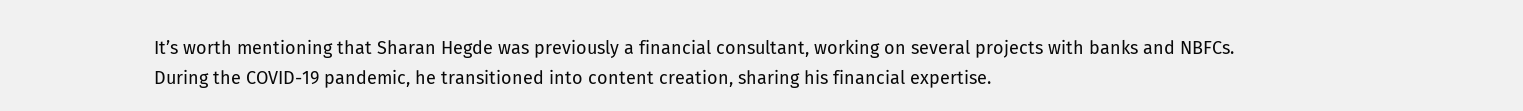It’s worth mentioning that Sharan Hegde was previously a financial consultant, working on several projects with banks and NBFCs. During the COVID-19 pandemic, he transitioned into content creation, sharing his financial expertise.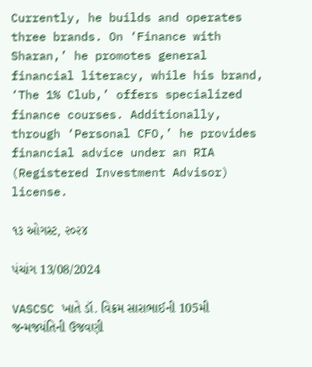Currently, he builds and operates three brands. On ‘Finance with Sharan,’ he promotes general financial literacy, while his brand, ‘The 1% Club,’ offers specialized finance courses. Additionally, through ‘Personal CFO,’ he provides financial advice under an RIA (Registered Investment Advisor) license.

૧૩ ઓગસ્ટ, ૨૦૨૪

પંચાંગ 13/08/2024

VASCSC ખાતે ડૉ. વિક્રમ સારાભાઈની 105મી જન્મજયંતિની ઉજવણી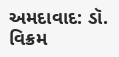અમદાવાદ: ડૉ. વિક્રમ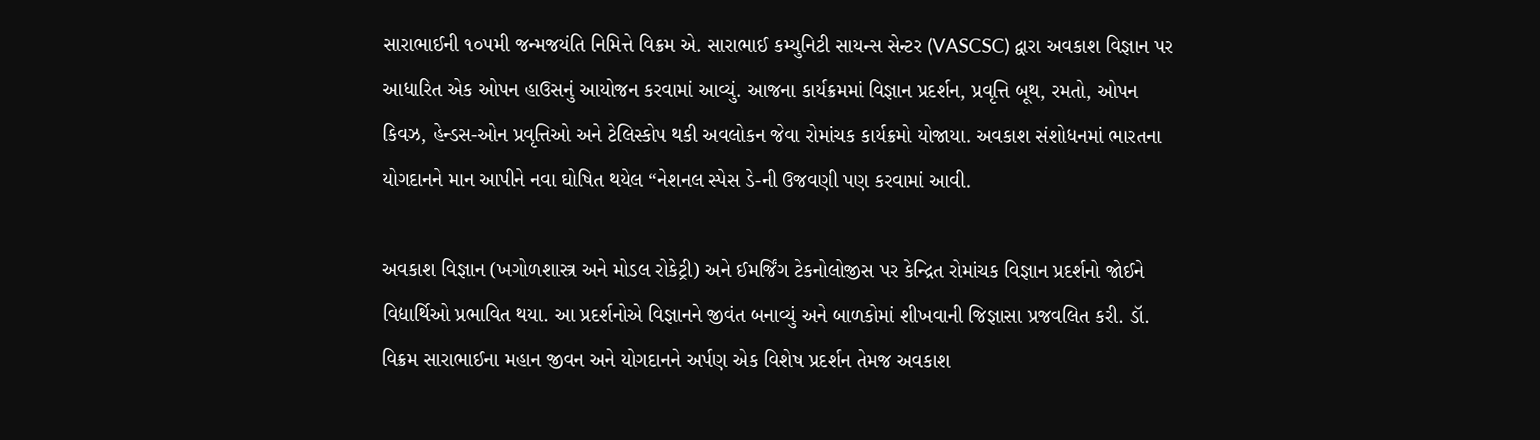સારાભાઈની ૧૦૫મી જન્મજયંતિ નિમિત્તે વિક્રમ એ. સારાભાઈ કમ્યુનિટી સાયન્સ સેન્ટર (VASCSC) દ્વારા અવકાશ વિજ્ઞાન પર આધારિત એક ઓપન હાઉસનું આયોજન કરવામાં આવ્યું. આજના કાર્યક્રમમાં વિજ્ઞાન પ્રદર્શન, પ્રવૃત્તિ બૂથ, રમતો, ઓપન કિવઝ, હેન્ડસ-ઓન પ્રવૃત્તિઓ અને ટેલિસ્કોપ થકી અવલોકન જેવા રોમાંચક કાર્યક્રમો યોજાયા. અવકાશ સંશોધનમાં ભારતના યોગદાનને માન આપીને નવા ઘોષિત થયેલ “નેશનલ સ્પેસ ડે-ની ઉજવણી પણ કરવામાં આવી.

અવકાશ વિજ્ઞાન (ખગોળશાસ્ત્ર અને મોડલ રોકેટ્રી) અને ઈમર્જિંગ ટેકનોલોજીસ પર કેન્દ્રિત રોમાંચક વિજ્ઞાન પ્રદર્શનો જોઈને વિદ્યાર્થિઓ પ્રભાવિત થયા. આ પ્રદર્શનોએ વિજ્ઞાનને જીવંત બનાવ્યું અને બાળકોમાં શીખવાની જિજ્ઞાસા પ્રજવલિત કરી. ડૉ. વિક્રમ સારાભાઈના મહાન જીવન અને યોગદાનને અર્પણ એક વિશેષ પ્રદર્શન તેમજ અવકાશ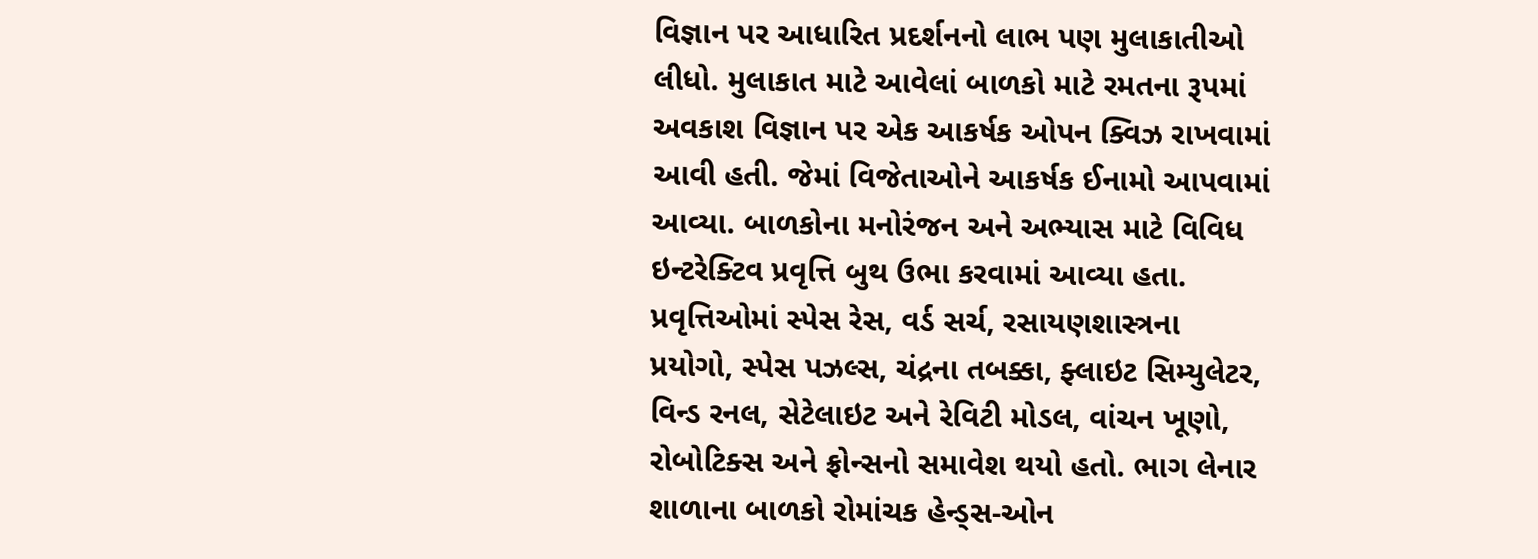વિજ્ઞાન પર આધારિત પ્રદર્શનનો લાભ પણ મુલાકાતીઓ લીધો. મુલાકાત માટે આવેલાં બાળકો માટે રમતના રૂપમાં અવકાશ વિજ્ઞાન પર એક આકર્ષક ઓપન ક્વિઝ રાખવામાં આવી હતી. જેમાં વિજેતાઓને આકર્ષક ઈનામો આપવામાં આવ્યા. બાળકોના મનોરંજન અને અભ્યાસ માટે વિવિધ ઇન્ટરેક્ટિવ પ્રવૃત્તિ બુથ ઉભા કરવામાં આવ્યા હતા. પ્રવૃત્તિઓમાં સ્પેસ રેસ, વર્ડ સર્ચ, રસાયણશાસ્ત્રના પ્રયોગો, સ્પેસ પઝલ્સ, ચંદ્રના તબક્કા, ફ્લાઇટ સિમ્યુલેટર, વિન્ડ રનલ, સેટેલાઇટ અને રેવિટી મોડલ, વાંચન ખૂણો, રોબોટિક્સ અને ફ્રોન્સનો સમાવેશ થયો હતો. ભાગ લેનાર શાળાના બાળકો રોમાંચક હેન્ડ્સ-ઓન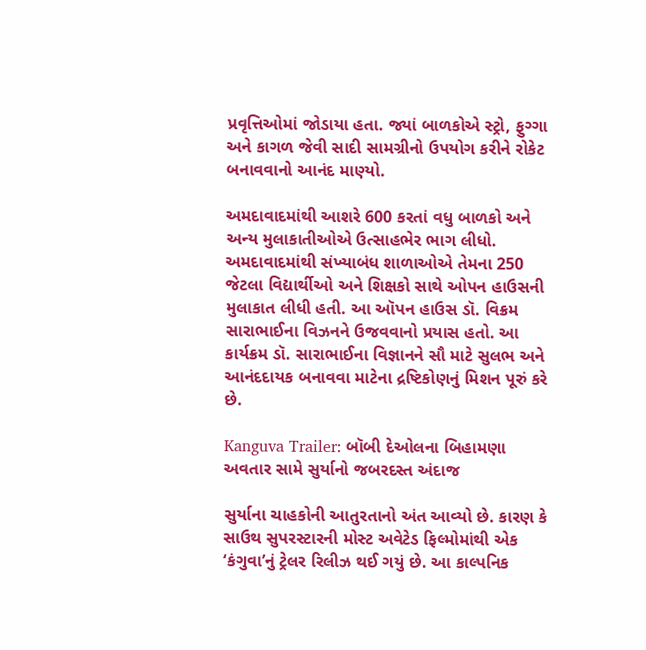પ્રવૃત્તિઓમાં જોડાયા હતા. જ્યાં બાળકોએ સ્ટ્રો, ફુગ્ગા અને કાગળ જેવી સાદી સામગ્રીનો ઉપયોગ કરીને રોકેટ બનાવવાનો આનંદ માણ્યો.

અમદાવાદમાંથી આશરે 600 કરતાં વધુ બાળકો અને અન્ય મુલાકાતીઓએ ઉત્સાહભેર ભાગ લીધો. અમદાવાદમાંથી સંખ્યાબંધ શાળાઓએ તેમના 250 જેટલા વિદ્યાર્થીઓ અને શિક્ષકો સાથે ઓપન હાઉસની મુલાકાત લીધી હતી. આ ઑપન હાઉસ ડૉ. વિક્રમ સારાભાઈના વિઝનને ઉજવવાનો પ્રયાસ હતો. આ કાર્યક્રમ ડૉ. સારાભાઈના વિજ્ઞાનને સૌ માટે સુલભ અને આનંદદાયક બનાવવા માટેના દ્રષ્ટિકોણનું મિશન પૂરું કરે છે.

Kanguva Trailer: બૉબી દેઓલના બિહામણા અવતાર સામે સુર્યાનો જબરદસ્ત અંદાજ

સુર્યાના ચાહકોની આતુરતાનો અંત આવ્યો છે. કારણ કે સાઉથ સુપરસ્ટારની મોસ્ટ અવેટેડ ફિલ્મોમાંથી એક ‘કંગુવા’નું ટ્રેલર રિલીઝ થઈ ગયું છે. આ કાલ્પનિક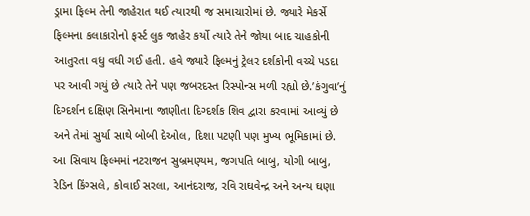ડ્રામા ફિલ્મ તેની જાહેરાત થઈ ત્યારથી જ સમાચારોમાં છે. જ્યારે મેકર્સે ફિલ્મના કલાકારોનો ફર્સ્ટ લુક જાહેર કર્યો ત્યારે તેને જોયા બાદ ચાહકોની આતુરતા વધુ વધી ગઈ હતી. હવે જ્યારે ફિલ્મનું ટ્રેલર દર્શકોની વચ્ચે પડદા પર આવી ગયું છે ત્યારે તેને પણ જબરદસ્ત રિસ્પોન્સ મળી રહ્યો છે.’કંગુવા’નું દિગ્દર્શન દક્ષિણ સિનેમાના જાણીતા દિગ્દર્શક શિવ દ્વારા કરવામાં આવ્યું છે અને તેમાં સુર્યા સાથે બોબી દેઓલ, દિશા પટણી પણ મુખ્ય ભૂમિકામાં છે. આ સિવાય ફિલ્મમાં નટરાજન સુબ્રમણ્યમ, જગપતિ બાબુ, યોગી બાબુ, રેડિન કિંગ્સલે, કોવાઈ સરલા, આનંદરાજ, રવિ રાઘવેન્દ્ર અને અન્ય ઘણા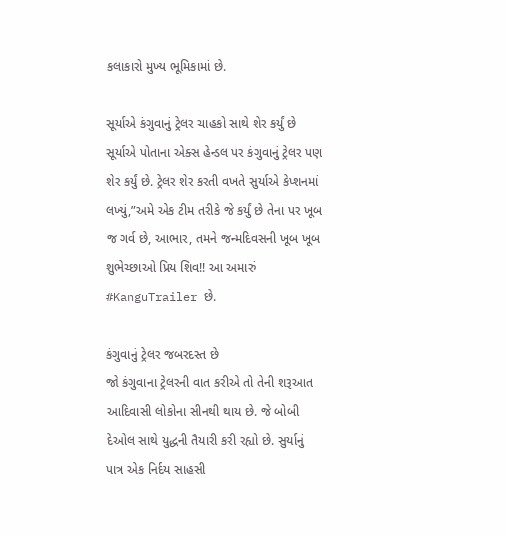કલાકારો મુખ્ય ભૂમિકામાં છે.

સૂર્યાએ કંગુવાનું ટ્રેલર ચાહકો સાથે શેર કર્યું છે
સૂર્યાએ પોતાના એક્સ હેન્ડલ પર કંગુવાનું ટ્રેલર પણ શેર કર્યું છે. ટ્રેલર શેર કરતી વખતે સુર્યાએ કેપ્શનમાં લખ્યું,”અમે એક ટીમ તરીકે જે કર્યું છે તેના પર ખૂબ જ ગર્વ છે, આભાર, તમને જન્મદિવસની ખૂબ ખૂબ શુભેચ્છાઓ પ્રિય શિવ!! આ અમારું #KanguTrailer છે.

કંગુવાનું ટ્રેલર જબરદસ્ત છે
જો કંગુવાના ટ્રેલરની વાત કરીએ તો તેની શરૂઆત આદિવાસી લોકોના સીનથી થાય છે. જે બોબી દેઓલ સાથે યુદ્ધની તૈયારી કરી રહ્યો છે. સુર્યાનું પાત્ર એક નિર્દય સાહસી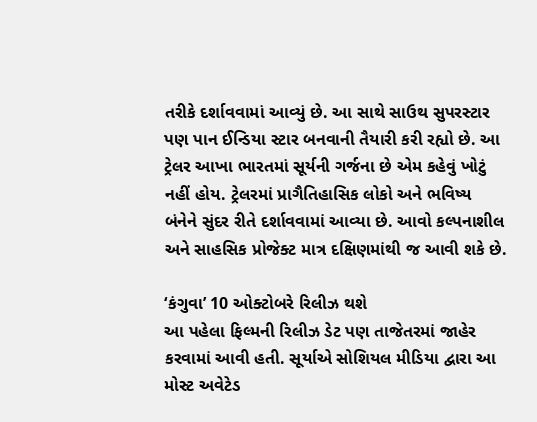તરીકે દર્શાવવામાં આવ્યું છે. આ સાથે સાઉથ સુપરસ્ટાર પણ પાન ઈન્ડિયા સ્ટાર બનવાની તૈયારી કરી રહ્યો છે. આ ટ્રેલર આખા ભારતમાં સૂર્યની ગર્જના છે એમ કહેવું ખોટું નહીં હોય. ટ્રેલરમાં પ્રાગૈતિહાસિક લોકો અને ભવિષ્ય બંનેને સુંદર રીતે દર્શાવવામાં આવ્યા છે. આવો કલ્પનાશીલ અને સાહસિક પ્રોજેક્ટ માત્ર દક્ષિણમાંથી જ આવી શકે છે.

‘કંગુવા’ 10 ઓક્ટોબરે રિલીઝ થશે
આ પહેલા ફિલ્મની રિલીઝ ડેટ પણ તાજેતરમાં જાહેર કરવામાં આવી હતી. સૂર્યાએ સોશિયલ મીડિયા દ્વારા આ મોસ્ટ અવેટેડ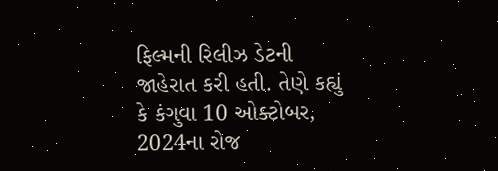ફિલ્મની રિલીઝ ડેટની જાહેરાત કરી હતી. તેણે કહ્યું કે કંગુવા 10 ઓક્ટોબર, 2024ના રોજ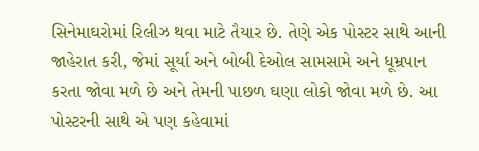સિનેમાઘરોમાં રિલીઝ થવા માટે તૈયાર છે. તેણે એક પોસ્ટર સાથે આની જાહેરાત કરી, જેમાં સૂર્યા અને બોબી દેઓલ સામસામે અને ધૂમ્રપાન કરતા જોવા મળે છે અને તેમની પાછળ ઘણા લોકો જોવા મળે છે. આ પોસ્ટરની સાથે એ પણ કહેવામાં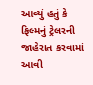આવ્યું હતું કે ફિલ્મનું ટ્રેલરની જાહેરાત કરવામાં આવી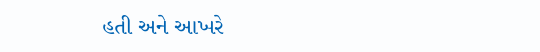હતી અને આખરે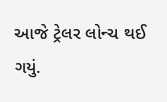આજે ટ્રેલર લોન્ચ થઈ ગયું.